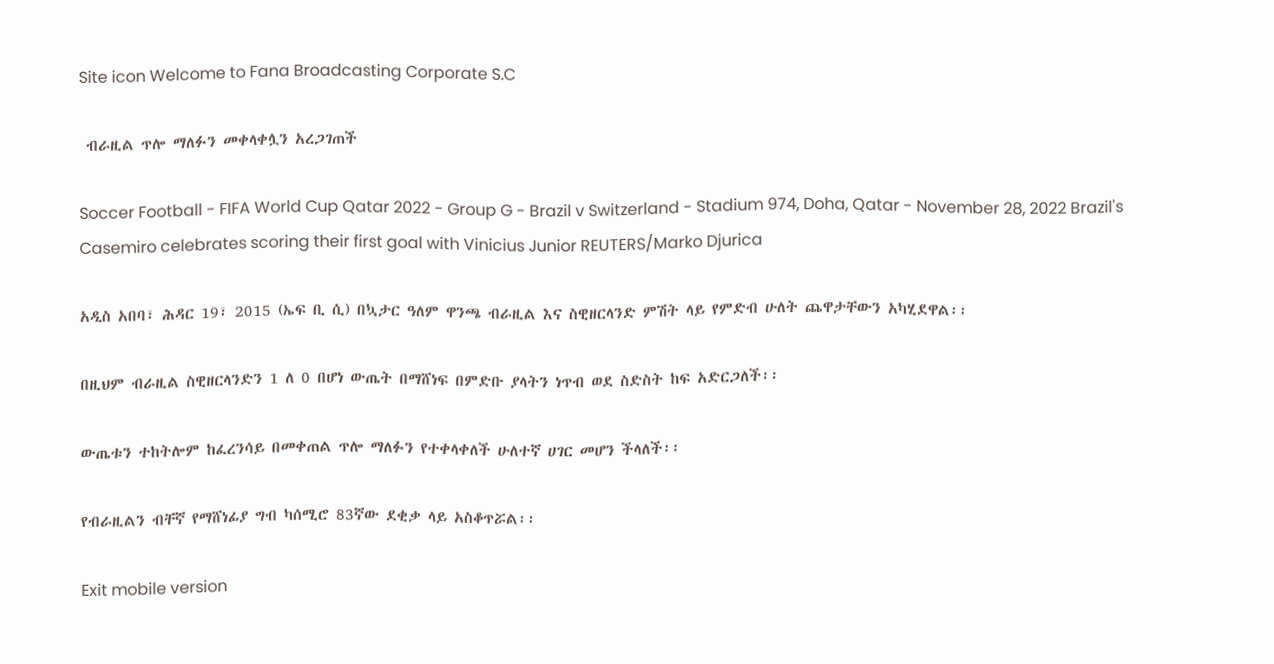Site icon Welcome to Fana Broadcasting Corporate S.C

 ብራዚል ጥሎ ማለፉን መቀላቀሏን አረጋገጠች

Soccer Football - FIFA World Cup Qatar 2022 - Group G - Brazil v Switzerland - Stadium 974, Doha, Qatar - November 28, 2022 Brazil's Casemiro celebrates scoring their first goal with Vinicius Junior REUTERS/Marko Djurica

አዲስ አበባ፣ ሕዳር 19፣ 2015 (ኤፍ ቢ ሲ) በኳታር ዓለም ዋንጫ ብራዚል እና ስዊዘርላንድ ምሽት ላይ የምድብ ሁለት ጨዋታቸውን አካሂደዋል፡፡

በዚህም ብራዚል ስዊዘርላንድን 1 ለ 0 በሆነ ውጤት በማሸነፍ በምድቡ ያላትን ነጥብ ወደ ስድስት ከፍ አድርጋለች፡፡

ውጤቱን ተከትሎም ከፈረንሳይ በመቀጠል ጥሎ ማለፉን የተቀላቀለች ሁለተኛ ሀገር መሆን ችላለች፡፡

የብራዚልን ብቸኛ የማሸነፊያ ግብ ካሰሚሮ 83ኛው ደቂቃ ላይ አስቆጥሯል፡፡

Exit mobile version